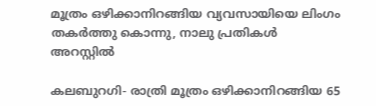മൂത്രം ഒഴിക്കാനിറങ്ങിയ വ്യവസായിയെ ലിംഗം തകര്‍ത്തു കൊന്നു, നാലു പ്രതികള്‍ അറസ്റ്റില്‍

കലബുറഗി- രാത്രി മൂത്രം ഒഴിക്കാനിറങ്ങിയ 65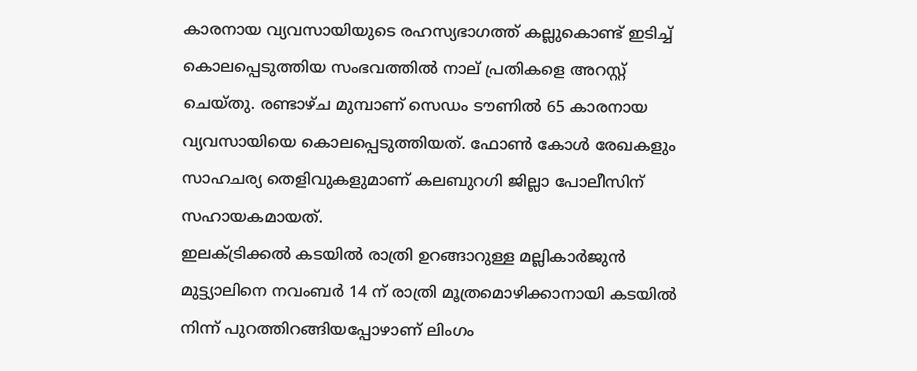കാരനായ വ്യവസായിയുടെ രഹസ്യഭാഗത്ത് കല്ലുകൊണ്ട് ഇടിച്ച് കൊലപ്പെടുത്തിയ സംഭവത്തില്‍ നാല് പ്രതികളെ അറസ്റ്റ് ചെയ്തു. രണ്ടാഴ്ച മുമ്പാണ് സെഡം ടൗണില്‍ 65 കാരനായ വ്യവസായിയെ കൊലപ്പെടുത്തിയത്. ഫോണ്‍ കോള്‍ രേഖകളും സാഹചര്യ തെളിവുകളുമാണ് കലബുറഗി ജില്ലാ പോലീസിന്  സഹായകമായത്.
ഇലക്ട്രിക്കല്‍ കടയില്‍ രാത്രി ഉറങ്ങാറുള്ള മല്ലികാര്‍ജുന്‍ മുട്ട്യാലിനെ നവംബര്‍ 14 ന് രാത്രി മൂത്രമൊഴിക്കാനായി കടയില്‍ നിന്ന് പുറത്തിറങ്ങിയപ്പോഴാണ് ലിംഗം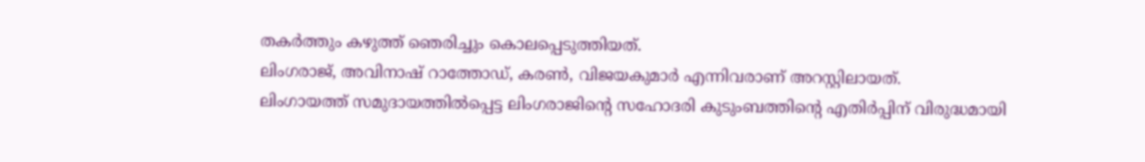തകര്‍ത്തും കഴുത്ത് ഞെരിച്ചും കൊലപ്പെടുത്തിയത്.
ലിംഗരാജ്, അവിനാഷ് റാത്തോഡ്, കരണ്‍, വിജയകുമാര്‍ എന്നിവരാണ് അറസ്റ്റിലായത്.
ലിംഗായത്ത് സമുദായത്തില്‍പ്പെട്ട ലിംഗരാജിന്റെ സഹോദരി കുടുംബത്തിന്റെ എതിര്‍പ്പിന് വിരുദ്ധമായി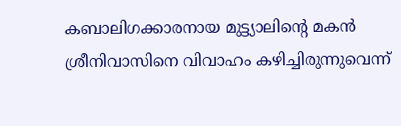കബാലിഗക്കാരനായ മുട്ട്യാലിന്റെ മകന്‍ ശ്രീനിവാസിനെ വിവാഹം കഴിച്ചിരുന്നുവെന്ന്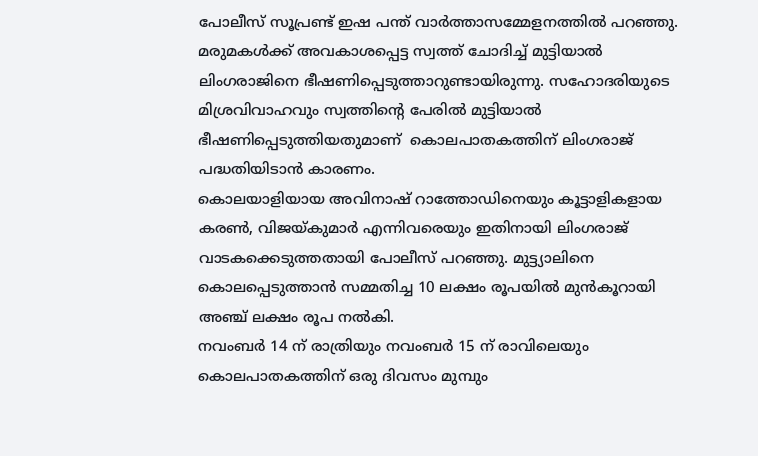പോലീസ് സൂപ്രണ്ട് ഇഷ പന്ത് വാര്‍ത്താസമ്മേളനത്തില്‍ പറഞ്ഞു.
മരുമകള്‍ക്ക് അവകാശപ്പെട്ട സ്വത്ത് ചോദിച്ച് മുട്ടിയാല്‍ ലിംഗരാജിനെ ഭീഷണിപ്പെടുത്താറുണ്ടായിരുന്നു. സഹോദരിയുടെ മിശ്രവിവാഹവും സ്വത്തിന്റെ പേരില്‍ മുട്ടിയാല്‍ ഭീഷണിപ്പെടുത്തിയതുമാണ്  കൊലപാതകത്തിന് ലിംഗരാജ് പദ്ധതിയിടാന്‍ കാരണം.
കൊലയാളിയായ അവിനാഷ് റാത്തോഡിനെയും കൂട്ടാളികളായ കരണ്‍, വിജയ്കുമാര്‍ എന്നിവരെയും ഇതിനായി ലിംഗരാജ് വാടകക്കെടുത്തതായി പോലീസ് പറഞ്ഞു. മുട്ട്യാലിനെ കൊലപ്പെടുത്താന്‍ സമ്മതിച്ച 10 ലക്ഷം രൂപയില്‍ മുന്‍കൂറായി അഞ്ച് ലക്ഷം രൂപ നല്‍കി.
നവംബര്‍ 14 ന് രാത്രിയും നവംബര്‍ 15 ന് രാവിലെയും കൊലപാതകത്തിന് ഒരു ദിവസം മുമ്പും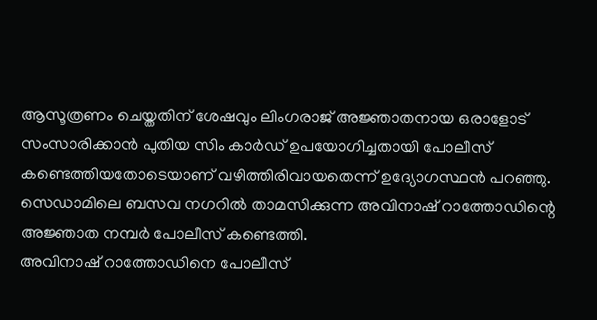ആസൂത്രണം ചെയ്തതിന് ശേഷവും ലിംഗരാജ് അജ്ഞാതനായ ഒരാളോട് സംസാരിക്കാന്‍ പുതിയ സിം കാര്‍ഡ് ഉപയോഗിച്ചതായി പോലീസ് കണ്ടെത്തിയതോടെയാണ് വഴിത്തിരിവായതെന്ന് ഉദ്യോഗസ്ഥന്‍ പറഞ്ഞു.
സെഡാമിലെ ബസവ നഗറില്‍ താമസിക്കുന്ന അവിനാഷ് റാത്തോഡിന്റെ അജ്ഞാത നമ്പര്‍ പോലീസ് കണ്ടെത്തി.
അവിനാഷ് റാത്തോഡിനെ പോലീസ്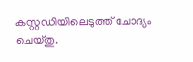കസ്റ്റഡിയിലെടുത്ത് ചോദ്യം ചെയ്തു.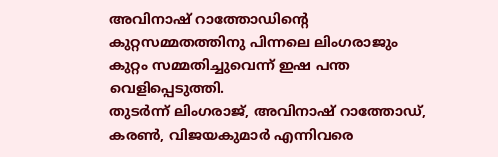അവിനാഷ് റാത്തോഡിന്റെ കുറ്റസമ്മതത്തിനു പിന്നലെ ലിംഗരാജും കുറ്റം സമ്മതിച്ചുവെന്ന് ഇഷ പന്ത വെളിപ്പെടുത്തി.
തുടര്‍ന്ന് ലിംഗരാജ്, അവിനാഷ് റാത്തോഡ്, കരണ്‍, വിജയകുമാര്‍ എന്നിവരെ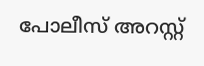പോലീസ് അറസ്റ്റ്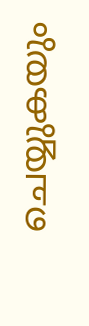ചെയ്യുകയും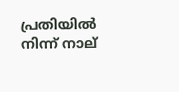പ്രതിയില്‍ നിന്ന് നാല്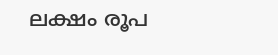ലക്ഷം രൂപ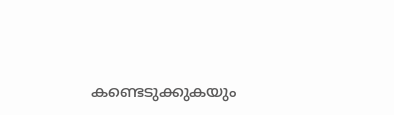കണ്ടെടുക്കുകയും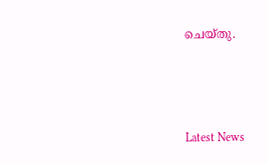ചെയ്തു.



Latest News